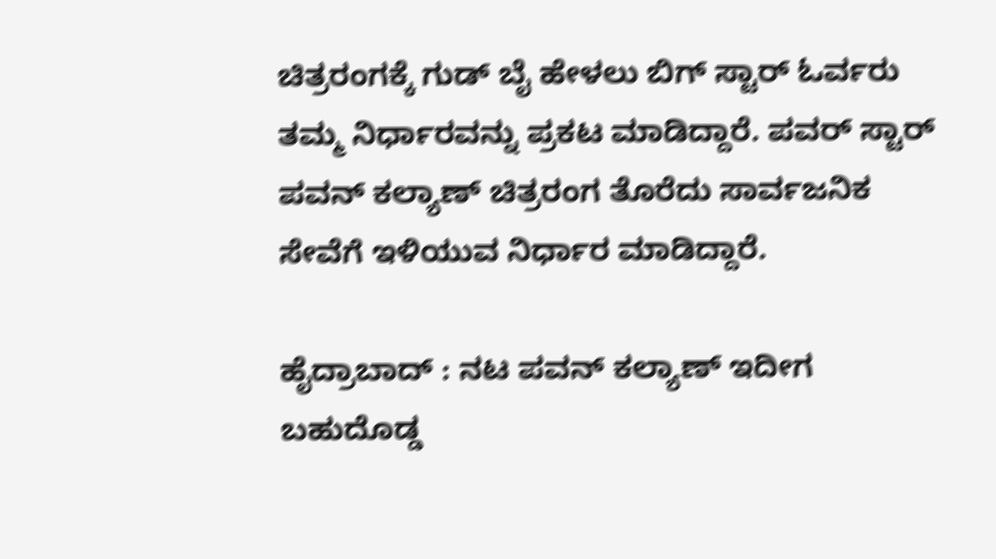ಚಿತ್ರರಂಗಕ್ಕೆ ಗುಡ್ ಬೈ ಹೇಳಲು ಬಿಗ್ ಸ್ಟಾರ್ ಓರ್ವರು ತಮ್ಮ ನಿರ್ಧಾರವನ್ನು ಪ್ರಕಟ ಮಾಡಿದ್ದಾರೆ. ಪವರ್ ಸ್ಟಾರ್ ಪವನ್ ಕಲ್ಯಾಣ್ ಚಿತ್ರರಂಗ ತೊರೆದು ಸಾರ್ವಜನಿಕ ಸೇವೆಗೆ ಇಳಿಯುವ ನಿರ್ಧಾರ ಮಾಡಿದ್ದಾರೆ.

ಹೈದ್ರಾಬಾದ್ : ನಟ ಪವನ್ ಕಲ್ಯಾಣ್ ಇದೀಗ ಬಹುದೊಡ್ಡ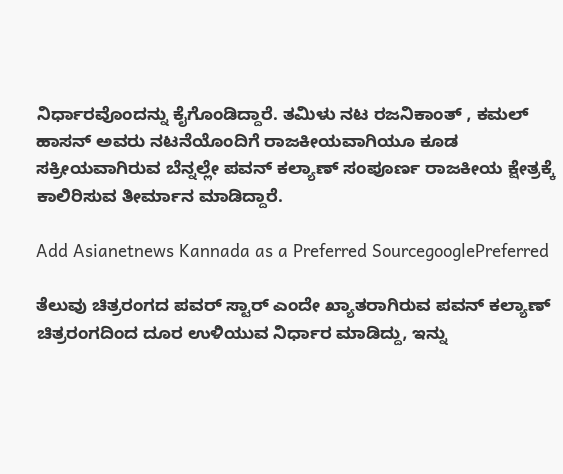ನಿರ್ಧಾರವೊಂದನ್ನು ಕೈಗೊಂಡಿದ್ದಾರೆ. ತಮಿಳು ನಟ ರಜನಿಕಾಂತ್ , ಕಮಲ್ ಹಾಸನ್ ಅವರು ನಟನೆಯೊಂದಿಗೆ ರಾಜಕೀಯವಾಗಿಯೂ ಕೂಡ ಸಕ್ರೀಯವಾಗಿರುವ ಬೆನ್ನಲ್ಲೇ ಪವನ್ ಕಲ್ಯಾಣ್ ಸಂಪೂರ್ಣ ರಾಜಕೀಯ ಕ್ಷೇತ್ರಕ್ಕೆ ಕಾಲಿರಿಸುವ ತೀರ್ಮಾನ ಮಾಡಿದ್ದಾರೆ.

Add Asianetnews Kannada as a Preferred SourcegooglePreferred

ತೆಲುವು ಚಿತ್ರರಂಗದ ಪವರ್ ಸ್ಟಾರ್ ಎಂದೇ ಖ್ಯಾತರಾಗಿರುವ ಪವನ್ ಕಲ್ಯಾಣ್ ಚಿತ್ರರಂಗದಿಂದ ದೂರ ಉಳಿಯುವ ನಿರ್ಧಾರ ಮಾಡಿದ್ದು, ಇನ್ನು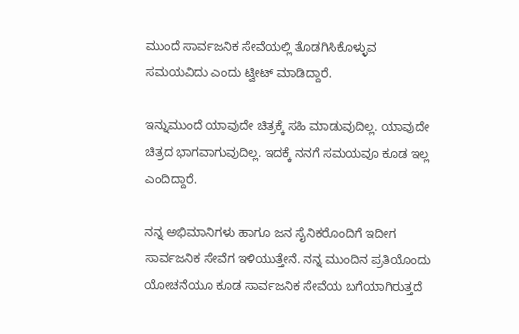ಮುಂದೆ ಸಾರ್ವಜನಿಕ ಸೇವೆಯಲ್ಲಿ ತೊಡಗಿಸಿಕೊಳ್ಳುವ ಸಮಯವಿದು ಎಂದು ಟ್ವೀಟ್ ಮಾಡಿದ್ದಾರೆ.

ಇನ್ನುಮುಂದೆ ಯಾವುದೇ ಚಿತ್ರಕ್ಕೆ ಸಹಿ ಮಾಡುವುದಿಲ್ಲ. ಯಾವುದೇ ಚಿತ್ರದ ಭಾಗವಾಗುವುದಿಲ್ಲ. ಇದಕ್ಕೆ ನನಗೆ ಸಮಯವೂ ಕೂಡ ಇಲ್ಲ ಎಂದಿದ್ದಾರೆ.

ನನ್ನ ಅಭಿಮಾನಿಗಳು ಹಾಗೂ ಜನ ಸೈನಿಕರೊಂದಿಗೆ ಇದೀಗ ಸಾರ್ವಜನಿಕ ಸೇವೆಗ ಇಳಿಯುತ್ತೇನೆ. ನನ್ನ ಮುಂದಿನ ಪ್ರತಿಯೊಂದು ಯೋಚನೆಯೂ ಕೂಡ ಸಾರ್ವಜನಿಕ ಸೇವೆಯ ಬಗೆಯಾಗಿರುತ್ತದೆ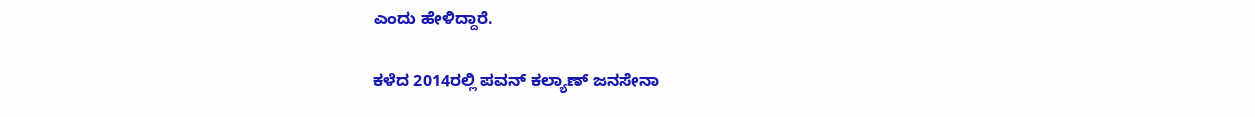ಎಂದು ಹೇಳಿದ್ದಾರೆ.

ಕಳೆದ 2014ರಲ್ಲಿ ಪವನ್ ಕಲ್ಯಾಣ್ ಜನಸೇನಾ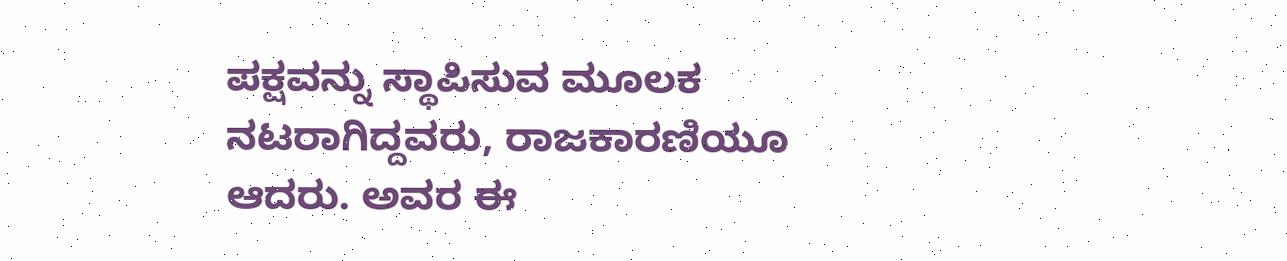ಪಕ್ಷವನ್ನು ಸ್ಥಾಪಿಸುವ ಮೂಲಕ ನಟರಾಗಿದ್ದವರು, ರಾಜಕಾರಣಿಯೂ ಆದರು. ಅವರ ಈ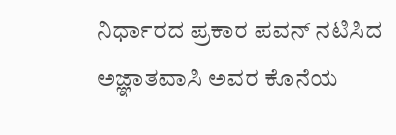ನಿರ್ಧಾರದ ಪ್ರಕಾರ ಪವನ್ ನಟಿಸಿದ ಅಜ್ಞಾತವಾಸಿ ಅವರ ಕೊನೆಯ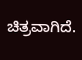ಚಿತ್ರವಾಗಿದೆ.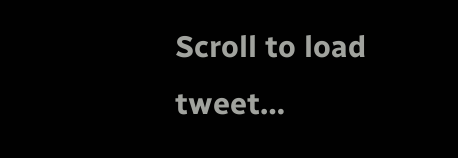Scroll to load tweet…